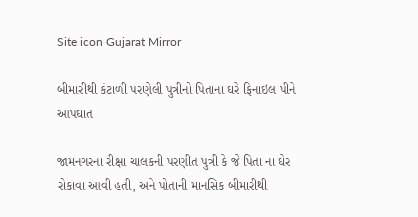Site icon Gujarat Mirror

બીમારીથી કંટાળી પરણેલી પુત્રીનો પિતાના ઘરે ફિનાઇલ પીને આપઘાત

જામનગરના રીક્ષા ચાલકની પરણીત પુત્રી કે જે પિતા ના ઘેર રોકાવા આવી હતી, અને પોતાની માનસિક બીમારીથી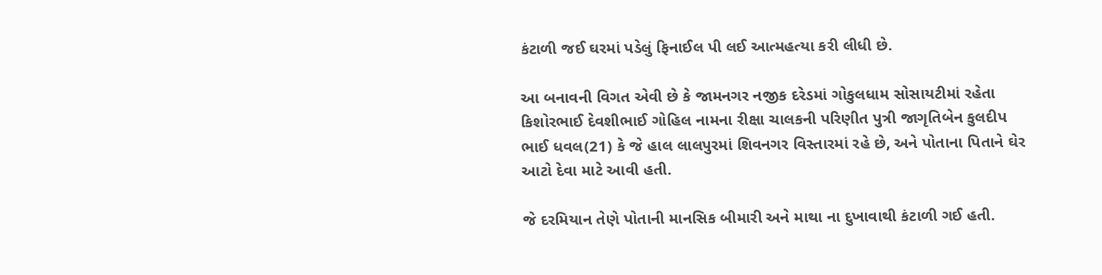કંટાળી જઈ ઘરમાં પડેલું ફિનાઈલ પી લઈ આત્મહત્યા કરી લીધી છે.

આ બનાવની વિગત એવી છે કે જામનગર નજીક દરેડમાં ગોકુલધામ સોસાયટીમાં રહેતા કિશોરભાઈ દેવશીભાઈ ગોહિલ નામના રીક્ષા ચાલકની પરિણીત પુત્રી જાગૃતિબેન કુલદીપ ભાઈ ધવલ(21) કે જે હાલ લાલપુરમાં શિવનગર વિસ્તારમાં રહે છે, અને પોતાના પિતાને ઘેર આટો દેવા માટે આવી હતી.

જે દરમિયાન તેણે પોતાની માનસિક બીમારી અને માથા ના દુખાવાથી કંટાળી ગઈ હતી.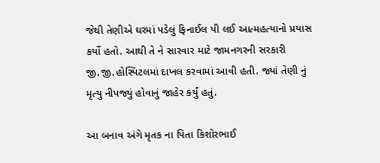જેથી તેણીએ ઘરમાં પડેલું ફિનાઈલ પી લઈ આત્મહત્યાનો પ્રયાસ કર્યો હતો. આથી તે ને સારવાર માટે જામનગરની સરકારી જી.જી.હોસ્પિટલમાં દાખલ કરવામાં આવી હતી. જ્યાં તેણી નું મૃત્યુ નીપજ્યું હોવાનું જાહેર કર્યું હતું.

આ બનાવ અંગે મૃતક ના પિતા કિશોરભાઈ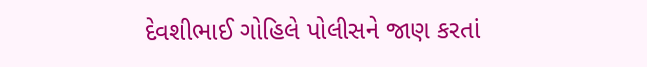દેવશીભાઈ ગોહિલે પોલીસને જાણ કરતાં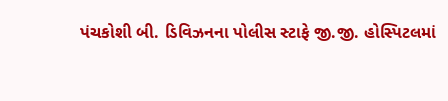પંચકોશી બી. ડિવિઝનના પોલીસ સ્ટાફે જી.જી. હોસ્પિટલમાં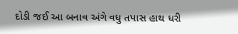દોડી જઈ આ બનાવ અંગે વધુ તપાસ હાથ ધરી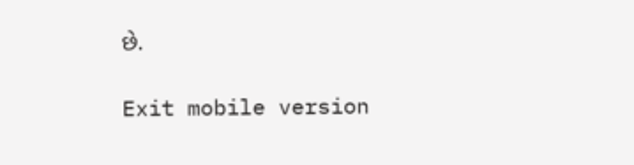છે.

Exit mobile version